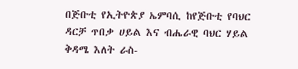በጅቡቲ የኢትዮጵያ ኤምባሲ ከየጅቡቲ የባህር ዳርቻ ጥበቃ ሀይል እና ብሔራዊ ባህር ሃይል ቅዳሜ እለት ራስ-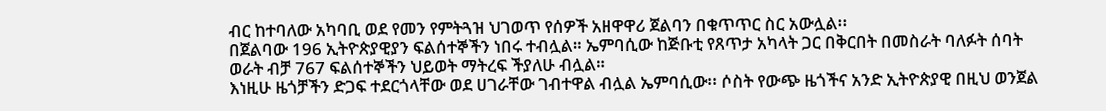ብር ከተባለው አካባቢ ወደ የመን የምትጓዝ ህገወጥ የሰዎች አዘዋዋሪ ጀልባን በቁጥጥር ስር አውሏል፡፡
በጀልባው 196 ኢትዮጵያዊያን ፍልሰተኞችን ነበሩ ተብሏል። ኤምባሲው ከጅቡቲ የጸጥታ አካላት ጋር በቅርበት በመስራት ባለፉት ሰባት ወራት ብቻ 767 ፍልሰተኞችን ህይወት ማትረፍ ችያለሁ ብሏል።
እነዚሁ ዜጎቻችን ድጋፍ ተደርጎላቸው ወደ ሀገራቸው ገብተዋል ብሏል ኤምባሲው፡፡ ሶስት የውጭ ዜጎችና አንድ ኢትዮጵያዊ በዚህ ወንጀል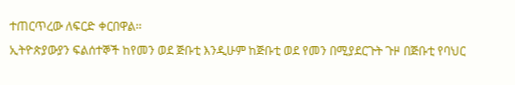ተጠርጥረው ለፍርድ ቀርበዋል፡፡
ኢትዮጵያውያን ፍልሰተኞች ከየመን ወደ ጅቡቲ እንዲሁም ከጅቡቲ ወደ የመን በሚያደርጉት ጉዞ በጅቡቲ የባህር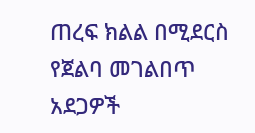ጠረፍ ክልል በሚደርስ የጀልባ መገልበጥ አደጋዎች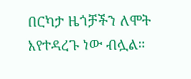በርካታ ዜጎቻችን ለሞት እየተዳረጉ ነው ብሏል።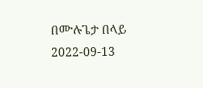በሙሉጌታ በላይ
2022-09-13